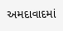અમદાવાદમાં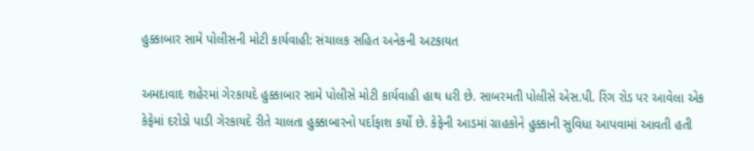હુક્કાબાર સામે પોલીસની મોટી કાર્યવાહી: સંચાલક સહિત અનેકની અટકાયત

અમદાવાદ શહેરમાં ગેરકાયદે હુક્કાબાર સામે પોલીસે મોટી કાર્યવાહી હાથ ધરી છે. સાબરમતી પોલીસે એસ.પી. રિંગ રોડ પર આવેલા એક કેફેમાં દરોડો પાડી ગેરકાયદે રીતે ચાલતા હુક્કાબારનો પર્દાફાશ કર્યો છે. કેફેની આડમાં ગ્રાહકોને હુક્કાની સુવિધા આપવામાં આવતી હતી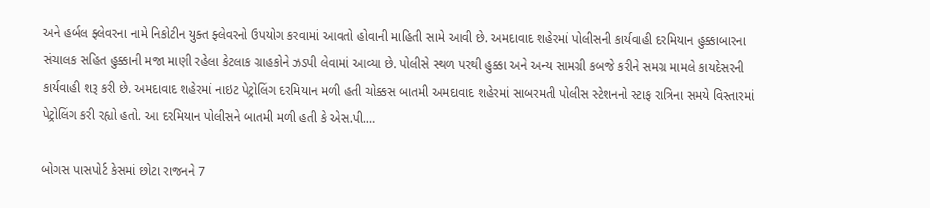અને હર્બલ ફ્લેવરના નામે નિકોટીન યુક્ત ફ્લેવરનો ઉપયોગ કરવામાં આવતો હોવાની માહિતી સામે આવી છે. અમદાવાદ શહેરમાં પોલીસની કાર્યવાહી દરમિયાન હુક્કાબારના સંચાલક સહિત હુક્કાની મજા માણી રહેલા કેટલાક ગ્રાહકોને ઝડપી લેવામાં આવ્યા છે. પોલીસે સ્થળ પરથી હુક્કા અને અન્ય સામગ્રી કબજે કરીને સમગ્ર મામલે કાયદેસરની કાર્યવાહી શરૂ કરી છે. અમદાવાદ શહેરમાં નાઇટ પેટ્રોલિંગ દરમિયાન મળી હતી ચોક્કસ બાતમી અમદાવાદ શહેરમાં સાબરમતી પોલીસ સ્ટેશનનો સ્ટાફ રાત્રિના સમયે વિસ્તારમાં પેટ્રોલિંગ કરી રહ્યો હતો. આ દરમિયાન પોલીસને બાતમી મળી હતી કે એસ.પી.…

બોગસ પાસપોર્ટ કેસમાં છોટા રાજનને 7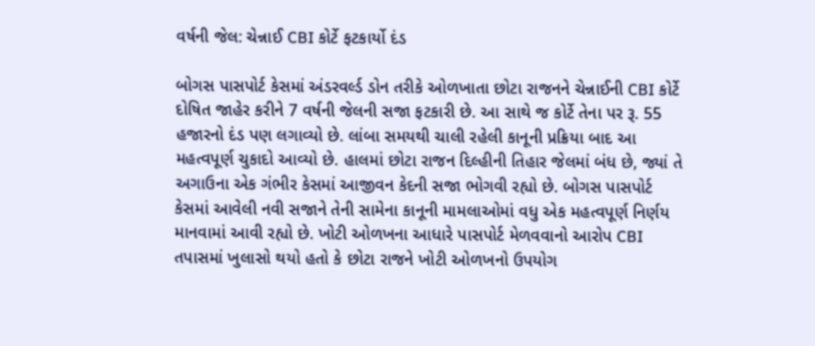વર્ષની જેલ: ચેન્નાઈ CBI કોર્ટે ફટકાર્યો દંડ

બોગસ પાસપોર્ટ કેસમાં અંડરવર્લ્ડ ડોન તરીકે ઓળખાતા છોટા રાજનને ચેન્નાઈની CBI કોર્ટે દોષિત જાહેર કરીને 7 વર્ષની જેલની સજા ફટકારી છે. આ સાથે જ કોર્ટે તેના પર રૂ. 55 હજારનો દંડ પણ લગાવ્યો છે. લાંબા સમયથી ચાલી રહેલી કાનૂની પ્રક્રિયા બાદ આ મહત્વપૂર્ણ ચુકાદો આવ્યો છે. હાલમાં છોટા રાજન દિલ્હીની તિહાર જેલમાં બંધ છે, જ્યાં તે અગાઉના એક ગંભીર કેસમાં આજીવન કેદની સજા ભોગવી રહ્યો છે. બોગસ પાસપોર્ટ કેસમાં આવેલી નવી સજાને તેની સામેના કાનૂની મામલાઓમાં વધુ એક મહત્વપૂર્ણ નિર્ણય માનવામાં આવી રહ્યો છે. ખોટી ઓળખના આધારે પાસપોર્ટ મેળવવાનો આરોપ CBI તપાસમાં ખુલાસો થયો હતો કે છોટા રાજને ખોટી ઓળખનો ઉપયોગ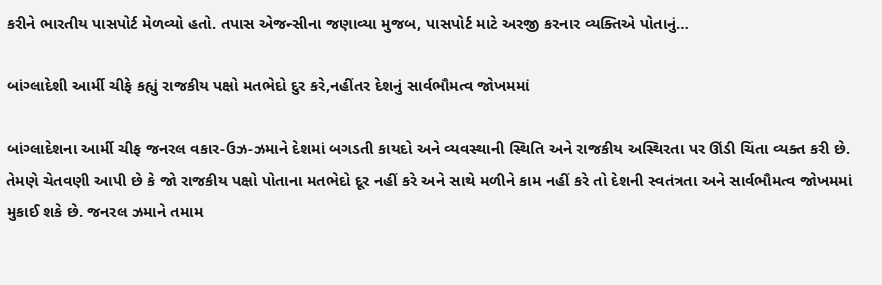કરીને ભારતીય પાસપોર્ટ મેળવ્યો હતો. તપાસ એજન્સીના જણાવ્યા મુજબ, પાસપોર્ટ માટે અરજી કરનાર વ્યક્તિએ પોતાનું…

બાંગ્લાદેશી આર્મી ચીફે કહ્યું રાજકીય પક્ષો મતભેદો દુર કરે,નહીંતર દેશનું સાર્વભૌમત્વ જોખમમાં

બાંગ્લાદેશના આર્મી ચીફ જનરલ વકાર-ઉઝ-ઝમાને દેશમાં બગડતી કાયદો અને વ્યવસ્થાની સ્થિતિ અને રાજકીય અસ્થિરતા પર ઊંડી ચિંતા વ્યક્ત કરી છે. તેમણે ચેતવણી આપી છે કે જો રાજકીય પક્ષો પોતાના મતભેદો દૂર નહીં કરે અને સાથે મળીને કામ નહીં કરે તો દેશની સ્વતંત્રતા અને સાર્વભૌમત્વ જોખમમાં મુકાઈ શકે છે. જનરલ ઝમાને તમામ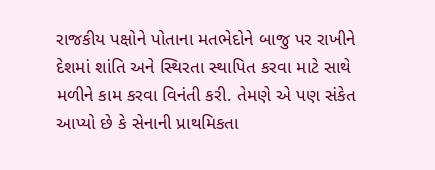રાજકીય પક્ષોને પોતાના મતભેદોને બાજુ પર રાખીને દેશમાં શાંતિ અને સ્થિરતા સ્થાપિત કરવા માટે સાથે મળીને કામ કરવા વિનંતી કરી. તેમણે એ પણ સંકેત આપ્યો છે કે સેનાની પ્રાથમિકતા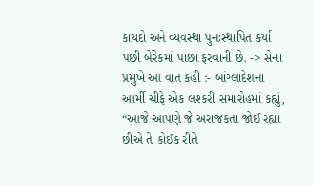કાયદો અને વ્યવસ્થા પુનઃસ્થાપિત કર્યા પછી બેરેકમાં પાછા ફરવાની છે. -> સેના પ્રમુખે આ વાત કહી :- બાંગ્લાદેશના આર્મી ચીફે એક લશ્કરી સમારોહમાં કહ્યું, “આજે આપણે જે અરાજકતા જોઈ રહ્યા છીએ તે કોઈક રીતે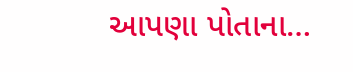આપણા પોતાના…